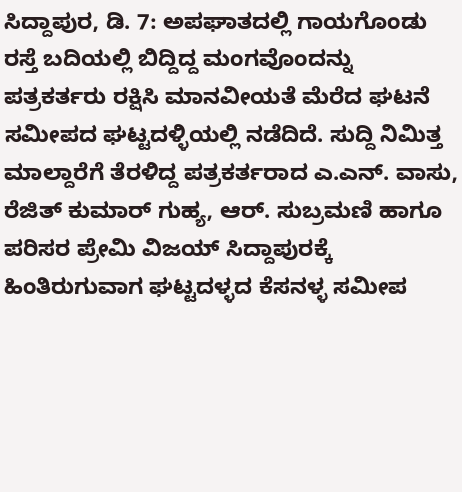ಸಿದ್ದಾಪುರ, ಡಿ. 7: ಅಪಘಾತದಲ್ಲಿ ಗಾಯಗೊಂಡು ರಸ್ತೆ ಬದಿಯಲ್ಲಿ ಬಿದ್ದಿದ್ದ ಮಂಗವೊಂದನ್ನು ಪತ್ರಕರ್ತರು ರಕ್ಷಿಸಿ ಮಾನವೀಯತೆ ಮೆರೆದ ಘಟನೆ ಸಮೀಪದ ಘಟ್ಟದಳ್ಳಿಯಲ್ಲಿ ನಡೆದಿದೆ. ಸುದ್ದಿ ನಿಮಿತ್ತ ಮಾಲ್ದಾರೆಗೆ ತೆರಳಿದ್ದ ಪತ್ರಕರ್ತರಾದ ಎ.ಎನ್. ವಾಸು, ರೆಜಿತ್ ಕುಮಾರ್ ಗುಹ್ಯ, ಆರ್. ಸುಬ್ರಮಣಿ ಹಾಗೂ ಪರಿಸರ ಪ್ರೇಮಿ ವಿಜಯ್ ಸಿದ್ದಾಪುರಕ್ಕೆ ಹಿಂತಿರುಗುವಾಗ ಘಟ್ಟದಳ್ಳದ ಕೆಸನಳ್ಳ ಸಮೀಪ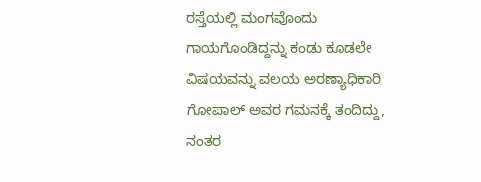ರಸ್ತೆಯಲ್ಲಿ ಮಂಗವೊಂದು ಗಾಯಗೊಂಡಿದ್ದನ್ನು ಕಂಡು ಕೂಡಲೇ ವಿಷಯವನ್ನು ವಲಯ ಅರಣ್ಯಾಧಿಕಾರಿ ಗೋಪಾಲ್ ಅವರ ಗಮನಕ್ಕೆ ತಂದಿದ್ದು, ನಂತರ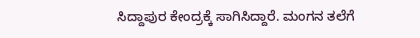ಸಿದ್ದಾಪುರ ಕೇಂದ್ರಕ್ಕೆ ಸಾಗಿಸಿದ್ದಾರೆ. ಮಂಗನ ತಲೆಗೆ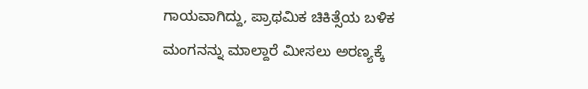ಗಾಯವಾಗಿದ್ದು, ಪ್ರಾಥಮಿಕ ಚಿಕಿತ್ಸೆಯ ಬಳಿಕ ಮಂಗನನ್ನು ಮಾಲ್ದಾರೆ ಮೀಸಲು ಅರಣ್ಯಕ್ಕೆ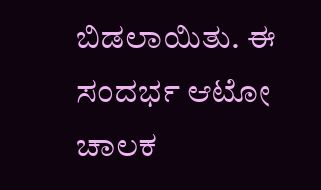ಬಿಡಲಾಯಿತು. ಈ ಸಂದರ್ಭ ಆಟೋ ಚಾಲಕ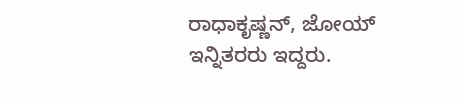ರಾಧಾಕೃಷ್ಣನ್, ಜೋಯ್ ಇನ್ನಿತರರು ಇದ್ದರು.